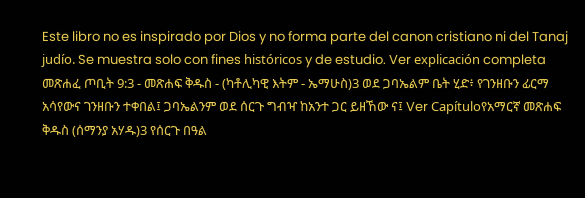Este libro no es inspirado por Dios y no forma parte del canon cristiano ni del Tanaj judío. Se muestra solo con fines históricos y de estudio. Ver explicación completa መጽሐፈ ጦቢት 9:3 - መጽሐፍ ቅዱስ - (ካቶሊካዊ እትም - ኤማሁስ)3 ወደ ጋባኤልም ቤት ሂድ፥ የገንዘቡን ፊርማ አሳየውና ገንዘቡን ተቀበል፤ ጋባኤልንም ወደ ሰርጉ ግብዣ ከአንተ ጋር ይዘኸው ና፤ Ver Capítuloየአማርኛ መጽሐፍ ቅዱስ (ሰማንያ አሃዱ)3 የሰርጉ በዓል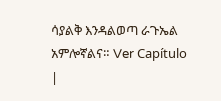ሳያልቅ እንዳልወጣ ራጉኤል አምሎኛልና። Ver Capítulo |